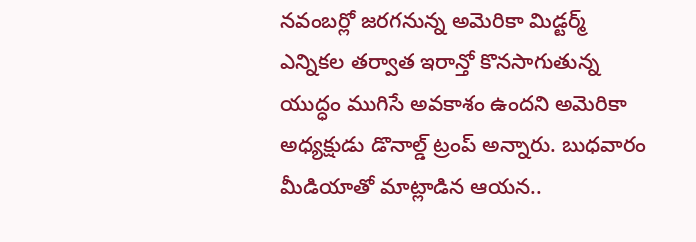నవంబర్లో జరగనున్న అమెరికా మిడ్టర్మ్ ఎన్నికల తర్వాత ఇరాన్తో కొనసాగుతున్న యుద్ధం ముగిసే అవకాశం ఉందని అమెరికా అధ్యక్షుడు డొనాల్డ్ ట్రంప్ అన్నారు. బుధవారం మీడియాతో మాట్లాడిన ఆయన..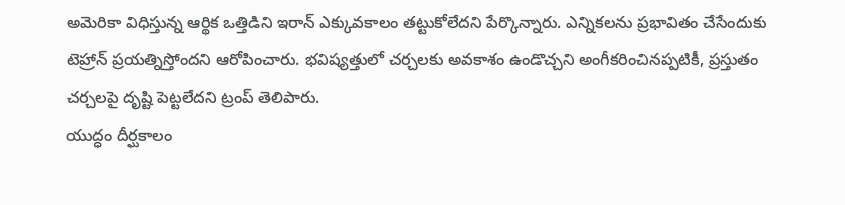అమెరికా విధిస్తున్న ఆర్థిక ఒత్తిడిని ఇరాన్ ఎక్కువకాలం తట్టుకోలేదని పేర్కొన్నారు. ఎన్నికలను ప్రభావితం చేసేందుకు టెహ్రాన్ ప్రయత్నిస్తోందని ఆరోపించారు. భవిష్యత్తులో చర్చలకు అవకాశం ఉండొచ్చని అంగీకరించినప్పటికీ, ప్రస్తుతం చర్చలపై దృష్టి పెట్టలేదని ట్రంప్ తెలిపారు.
యుద్ధం దీర్ఘకాలం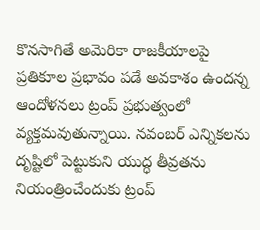కొనసాగితే అమెరికా రాజకీయాలపై ప్రతికూల ప్రభావం పడే అవకాశం ఉందన్న ఆందోళనలు ట్రంప్ ప్రభుత్వంలో వ్యక్తమవుతున్నాయి. నవంబర్ ఎన్నికలను దృష్టిలో పెట్టుకుని యుద్ధ తీవ్రతను నియంత్రించేందుకు ట్రంప్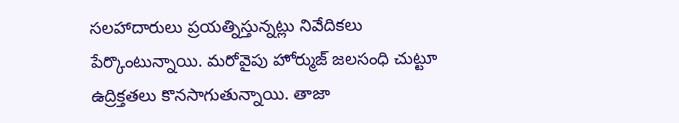సలహాదారులు ప్రయత్నిస్తున్నట్లు నివేదికలు పేర్కొంటున్నాయి. మరోవైపు హోర్ముజ్ జలసంధి చుట్టూ ఉద్రిక్తతలు కొనసాగుతున్నాయి. తాజా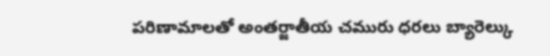పరిణామాలతో అంతర్జాతీయ చమురు ధరలు బ్యారెల్కు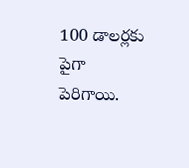100 డాలర్లకు పైగా పెరిగాయి.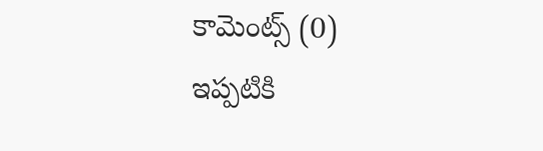కామెంట్స్ (0)
ఇప్పటికి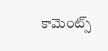కామెంట్స్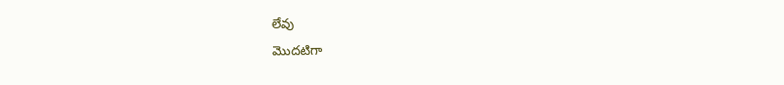లేవు
మొదటిగా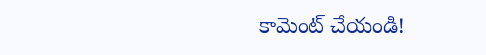కామెంట్ చేయండి!